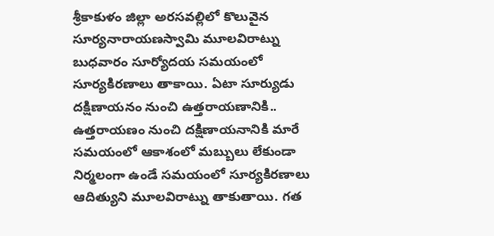శ్రీకాకుళం జిల్లా అరసవల్లిలో కొలువైన సూర్యనారాయణస్వామి మూలవిరాట్ను బుధవారం సూర్యోదయ సమయంలో సూర్యకిరణాలు తాకాయి. ఏటా సూర్యుడు దక్షిణాయనం నుంచి ఉత్తరాయణానికి.. ఉత్తరాయణం నుంచి దక్షిణాయనానికి మారే సమయంలో ఆకాశంలో మబ్బులు లేకుండా నిర్మలంగా ఉండే సమయంలో సూర్యకిరణాలు ఆదిత్యుని మూలవిరాట్ను తాకుతాయి. గత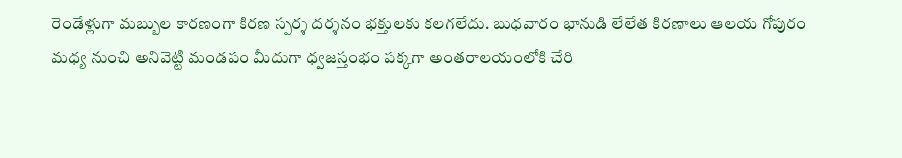రెండేళ్లుగా మబ్బుల కారణంగా కిరణ స్పర్శ దర్శనం భక్తులకు కలగలేదు. బుధవారం భానుడి లేలేత కిరణాలు ఆలయ గోపురం మధ్య నుంచి అనివెట్టి మండపం మీదుగా ధ్వజస్తంభం పక్కగా అంతరాలయంలోకి చేరి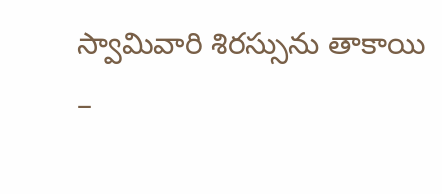స్వామివారి శిరస్సును తాకాయి –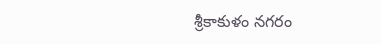శ్రీకాకుళం నగరం